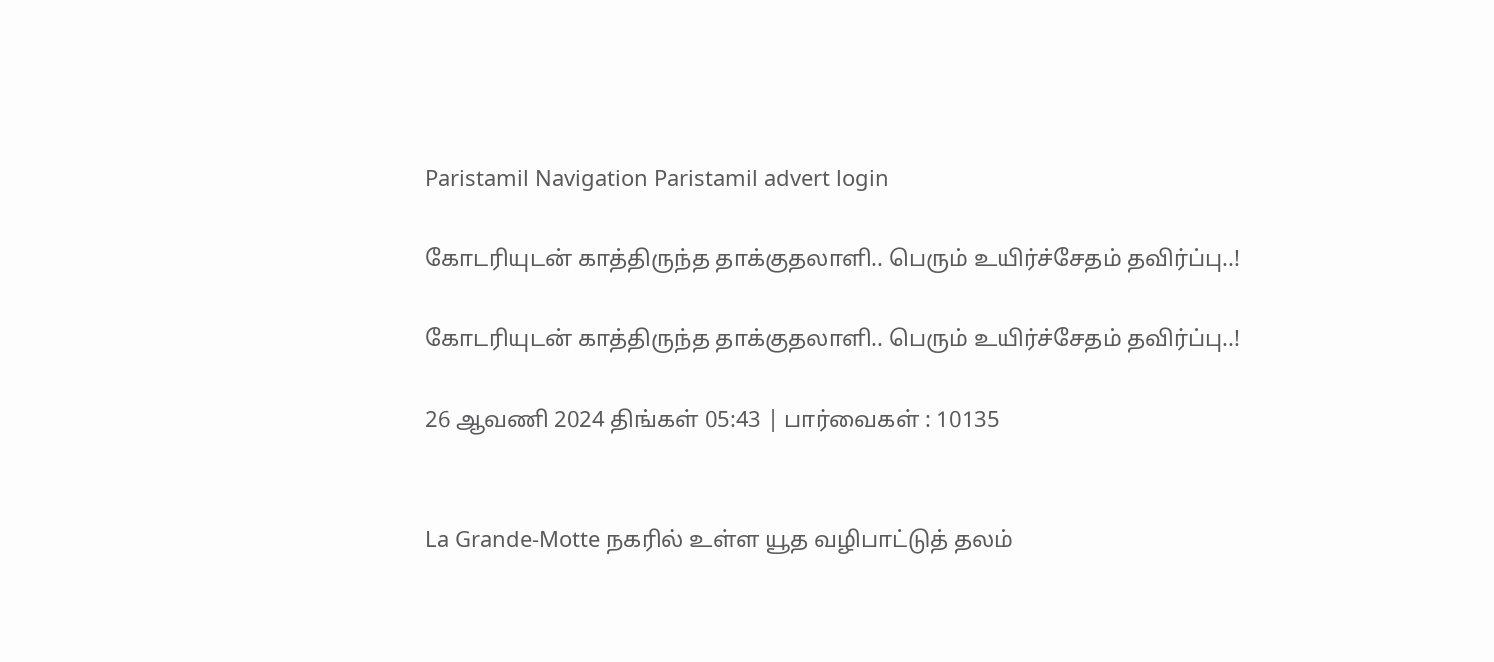Paristamil Navigation Paristamil advert login

கோடரியுடன் காத்திருந்த தாக்குதலாளி.. பெரும் உயிர்ச்சேதம் தவிர்ப்பு..!

கோடரியுடன் காத்திருந்த தாக்குதலாளி.. பெரும் உயிர்ச்சேதம் தவிர்ப்பு..!

26 ஆவணி 2024 திங்கள் 05:43 | பார்வைகள் : 10135


La Grande-Motte நகரில் உள்ள யூத வழிபாட்டுத் தலம்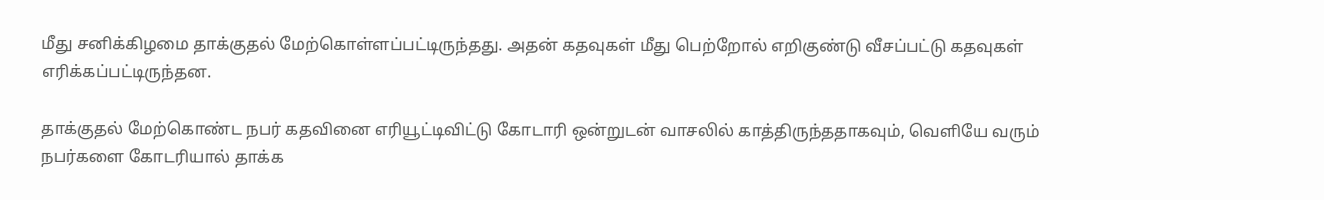மீது சனிக்கிழமை தாக்குதல் மேற்கொள்ளப்பட்டிருந்தது. அதன் கதவுகள் மீது பெற்றோல் எறிகுண்டு வீசப்பட்டு கதவுகள் எரிக்கப்பட்டிருந்தன.

தாக்குதல் மேற்கொண்ட நபர் கதவினை எரியூட்டிவிட்டு கோடாரி ஒன்றுடன் வாசலில் காத்திருந்ததாகவும், வெளியே வரும் நபர்களை கோடரியால் தாக்க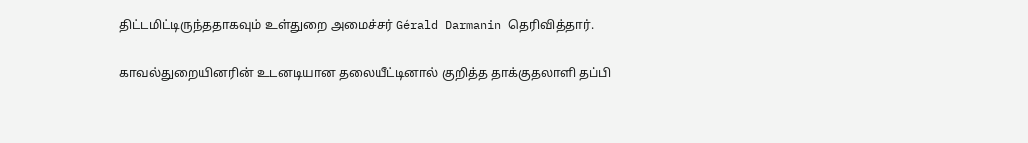திட்டமிட்டிருந்ததாகவும் உள்துறை அமைச்சர் Gérald Darmanin தெரிவித்தார்.

காவல்துறையினரின் உடனடியான தலையீட்டினால் குறித்த தாக்குதலாளி தப்பி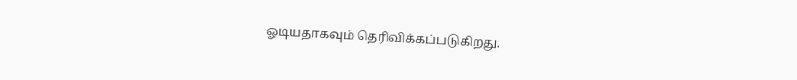ஓடியதாகவும் தெரிவிக்கப்படுகிறது.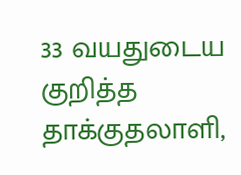33 வயதுடைய குறித்த தாக்குதலாளி,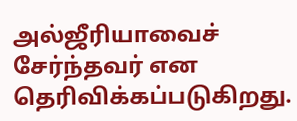அல்ஜீரியாவைச் சேர்ந்தவர் என தெரிவிக்கப்படுகிறது.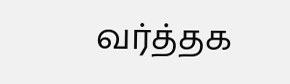வர்த்தக‌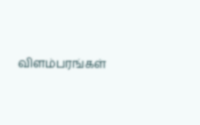விளம்பரங்கள்